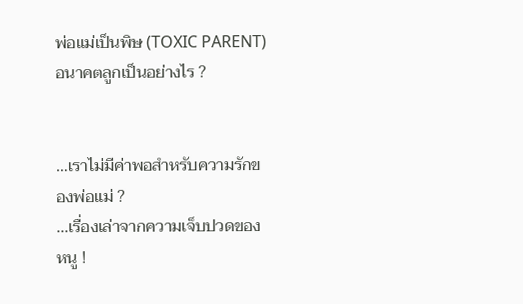พ่อแม่เป็นพิษ (TOXIC PARENT) อนาคตลูกเป็นอย่างไร ?


…เราไม่มีค่าพอสำหรับความรักของพ่อแม่ ?
...เรื่องเล่าจากความเจ็บปวดของหนู !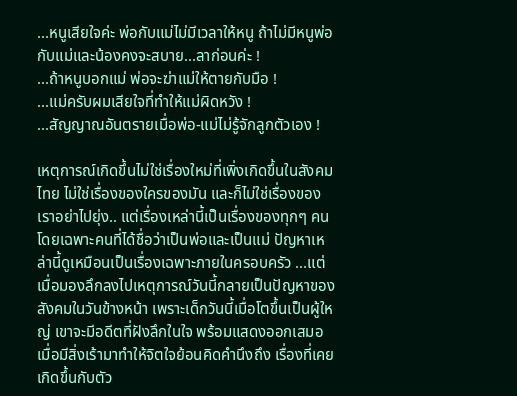...หนูเสียใจค่ะ พ่อกับแม่ไม่มีเวลาให้หนู ถ้าไม่มีหนูพ่อกับแม่และน้องคงจะสบาย...ลาก่อนค่ะ !
...ถ้าหนูบอกแม่ พ่อจะฆ่าแม่ให้ตายกับมือ !
...แม่ครับผมเสียใจที่ทำให้แม่ผิดหวัง !
...สัญญาณอันตรายเมื่อพ่อ-แม่ไม่รู้จักลูกตัวเอง !

เหตุการณ์เกิดขึ้นไม่ใช่เรื่องใหม่ที่เพิ่งเกิดขึ้นในสังคมไทย ไม่ใช่เรื่องของใครของมัน และก็ไม่ใช่เรื่องของเราอย่าไปยุ่ง.. แต่เรื่องเหล่านี้เป็นเรื่องของทุกๆ คนโดยเฉพาะคนที่ได้ชื่อว่าเป็นพ่อและเป็นแม่ ปัญหาเหล่านี้ดูเหมือนเป็นเรื่องเฉพาะภายในครอบครัว ...แต่เมื่อมองลึกลงไปเหตุการณ์วันนี้กลายเป็นปัญหาของสังคมในวันข้างหน้า เพราะเด็กวันนี้เมื่อโตขึ้นเป็นผู้ใหญ่ เขาจะมีอดีตที่ฝังลึกในใจ พร้อมแสดงออกเสมอเมื่อมีสิ่งเร้ามาทำให้จิตใจย้อนคิดคำนึงถึง เรื่องที่เคยเกิดขึ้นกับตัว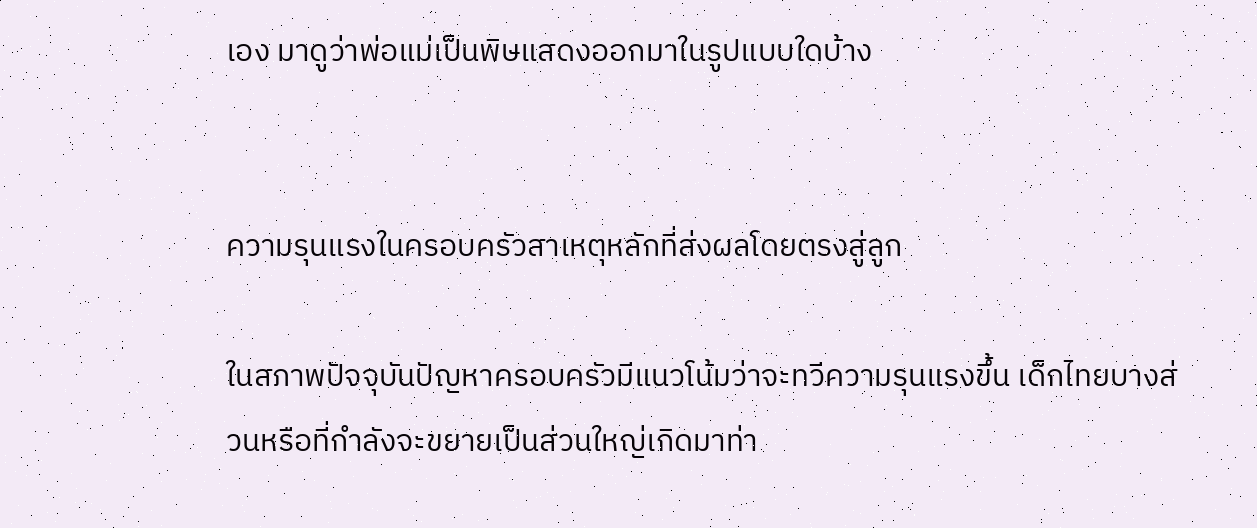เอง มาดูว่าพ่อแม่เป็นพิษแสดงออกมาในรูปแบบใดบ้าง


ความรุนแรงในครอบครัวสาเหตุหลักที่ส่งผลโดยตรงสู่ลูก

ในสภาพปัจจุบันปัญหาครอบครัวมีแนวโน้มว่าจะทวีความรุนแรงขึ้น เด็กไทยบางส่วนหรือที่กำลังจะขยายเป็นส่วนใหญ่เกิดมาท่า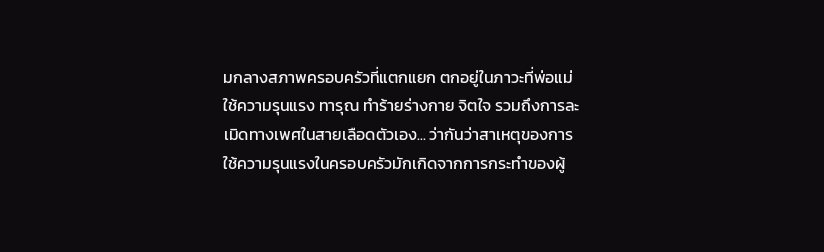มกลางสภาพครอบครัวที่แตกแยก ตกอยู่ในภาวะที่พ่อแม่ใช้ความรุนแรง ทารุณ ทำร้ายร่างกาย จิตใจ รวมถึงการละเมิดทางเพศในสายเลือดตัวเอง... ว่ากันว่าสาเหตุของการใช้ความรุนแรงในครอบครัวมักเกิดจากการกระทำของผู้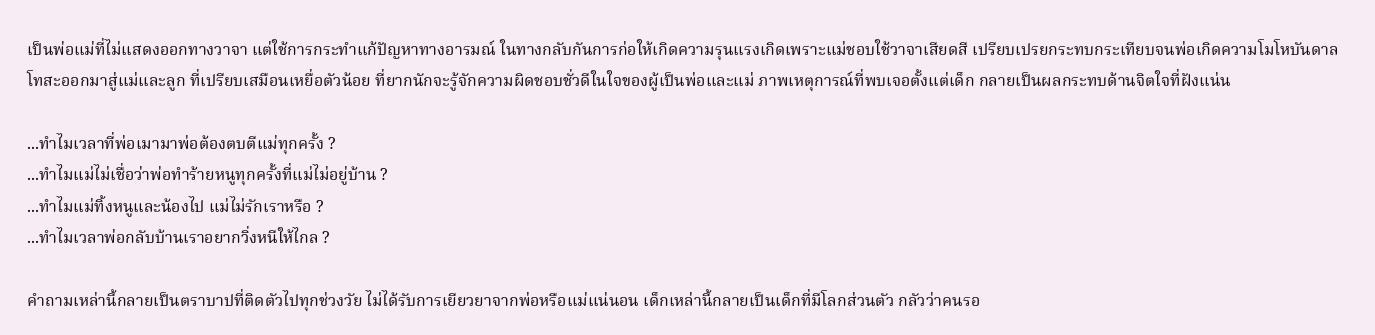เป็นพ่อแม่ที่ไม่แสดงออกทางวาจา แต่ใช้การกระทำแก้ปัญหาทางอารมณ์ ในทางกลับกันการก่อให้เกิดความรุนแรงเกิดเพราะแม่ชอบใช้วาจาเสียดสี เปรียบเปรยกระทบกระเทียบจนพ่อเกิดความโมโหบันดาลโทสะออกมาสู่แม่และลูก ที่เปรียบเสมือนเหยื่อตัวน้อย ที่ยากนักจะรู้จักความผิดชอบชั่วดีในใจของผู้เป็นพ่อและแม่ ภาพเหตุการณ์ที่พบเจอตั้งแต่เด็ก กลายเป็นผลกระทบด้านจิตใจที่ฝังแน่น

...ทำไมเวลาที่พ่อเมามาพ่อต้องตบตีแม่ทุกครั้ง ?
...ทำไมแม่ไม่เชื่อว่าพ่อทำร้ายหนูทุกครั้งที่แม่ไม่อยู่บ้าน ?
...ทำไมแม่ทิ้งหนูและน้องไป แม่ไม่รักเราหรือ ?
...ทำไมเวลาพ่อกลับบ้านเราอยากวิ่งหนีให้ไกล ?

คำถามเหล่านี้กลายเป็นตราบาปที่ติดตัวไปทุกช่วงวัย ไม่ได้รับการเยียวยาจากพ่อหรือแม่แน่นอน เด็กเหล่านี้กลายเป็นเด็กที่มีโลกส่วนตัว กลัวว่าคนรอ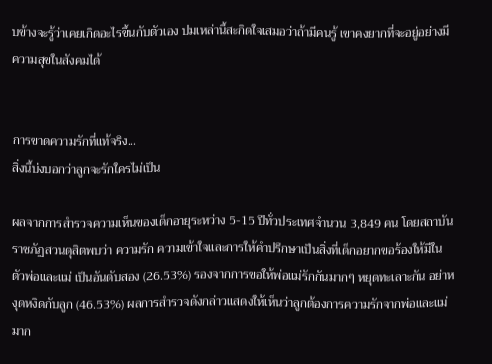บข้างจะรู้ว่าเคยเกิดอะไรขึ้นกับตัวเอง ปมเหล่านี้สะกิดใจเสมอว่าถ้ามีคนรู้ เขาคงยากที่จะอยู่อย่างมีความสุขในสังคมได้


การขาดความรักที่แท้จริง...
สิ่งนี้บ่งบอกว่าลูกจะรักใครไม่เป็น

ผลจากการสำรวจความเห็นของเด็กอายุระหว่าง 5-15 ปีทั่วประเทศจำนวน 3,849 คน โดยสถาบันราชภัฏสวนดุสิตพบว่า ความรัก ความเข้าใจและการให้คำปรึกษาเป็นสิ่งที่เด็กอยากขอร้องให้มีในตัวพ่อและแม่ เป็นอันดับสอง (26.53%) รองจากการขอให้พ่อแม่รักกันมากๆ หยุดทะเลาะกัน อย่าหงุดหงิดกับลูก (46.53%) ผลการสำรวจดังกล่าวแสดงให้เห็นว่าลูกต้องการความรักจากพ่อและแม่มาก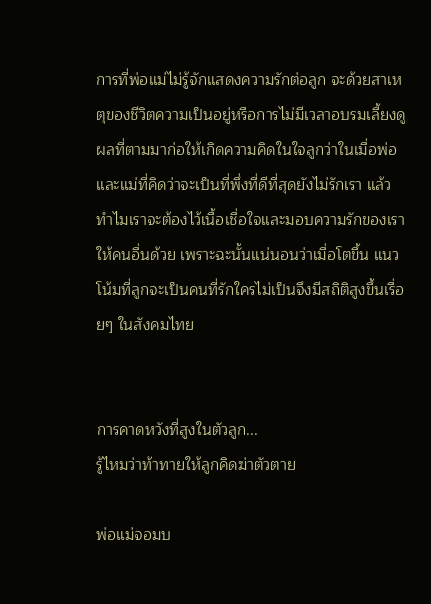การที่พ่อแม่ไม่รู้จักแสดงความรักต่อลูก จะด้วยสาเหตุของชีวิตความเป็นอยู่หรือการไม่มีเวลาอบรมเลี้ยงดู ผลที่ตามมาก่อให้เกิดความคิดในใจลูกว่าในเมื่อพ่อและแม่ที่คิดว่าจะเป็นที่พึ่งที่ดีที่สุดยังไม่รักเรา แล้วทำไมเราจะต้องไว้เนื้อเชื่อใจและมอบความรักของเราให้คนอื่นด้วย เพราะฉะนั้นแน่นอนว่าเมื่อโตขึ้น แนวโน้มที่ลูกจะเป็นคนที่รักใครไม่เป็นจึงมีสถิติสูงขึ้นเรื่อยๆ ในสังคมไทย


การคาดหวังที่สูงในตัวลูก...
รู้ไหมว่าท้าทายให้ลูกคิดฆ่าตัวตาย

พ่อแม่จอมบ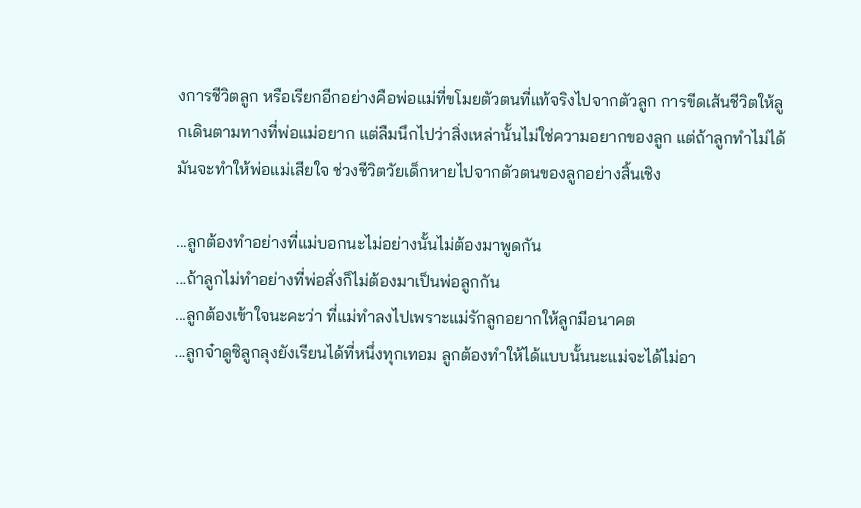งการชีวิตลูก หรือเรียกอีกอย่างคือพ่อแม่ที่ขโมยตัวตนที่แท้จริงไปจากตัวลูก การขีดเส้นชีวิตให้ลูกเดินตามทางที่พ่อแม่อยาก แต่ลืมนึกไปว่าสิ่งเหล่านั้นไม่ใช่ความอยากของลูก แต่ถ้าลูกทำไม่ได้มันจะทำให้พ่อแม่เสียใจ ช่วงชีวิตวัยเด็กหายไปจากตัวตนของลูกอย่างสิ้นเชิง

...ลูกต้องทำอย่างที่แม่บอกนะไม่อย่างนั้นไม่ต้องมาพูดกัน
...ถ้าลูกไม่ทำอย่างที่พ่อสั่งก็ไม่ต้องมาเป็นพ่อลูกกัน
...ลูกต้องเข้าใจนะคะว่า ที่แม่ทำลงไปเพราะแม่รักลูกอยากให้ลูกมีอนาคต
...ลูกจ๋าดูซิลูกลุงยังเรียนได้ที่หนึ่งทุกเทอม ลูกต้องทำให้ได้แบบนั้นนะแม่จะได้ไม่อา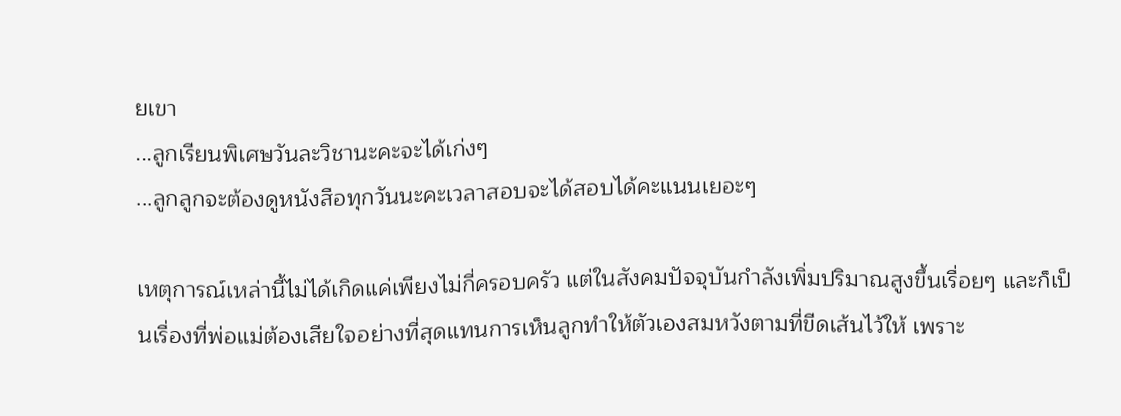ยเขา
...ลูกเรียนพิเศษวันละวิชานะคะจะได้เก่งๆ
...ลูกลูกจะต้องดูหนังสือทุกวันนะคะเวลาสอบจะได้สอบได้คะแนนเยอะๆ

เหตุการณ์เหล่านี้ไม่ได้เกิดแค่เพียงไม่กี่ครอบครัว แต่ในสังคมปัจจุบันกำลังเพิ่มปริมาณสูงขึ้นเรื่อยๆ และก็เป็นเรื่องที่พ่อแม่ต้องเสียใจอย่างที่สุดแทนการเห็นลูกทำให้ตัวเองสมหวังตามที่ขีดเส้นไว้ให้ เพราะ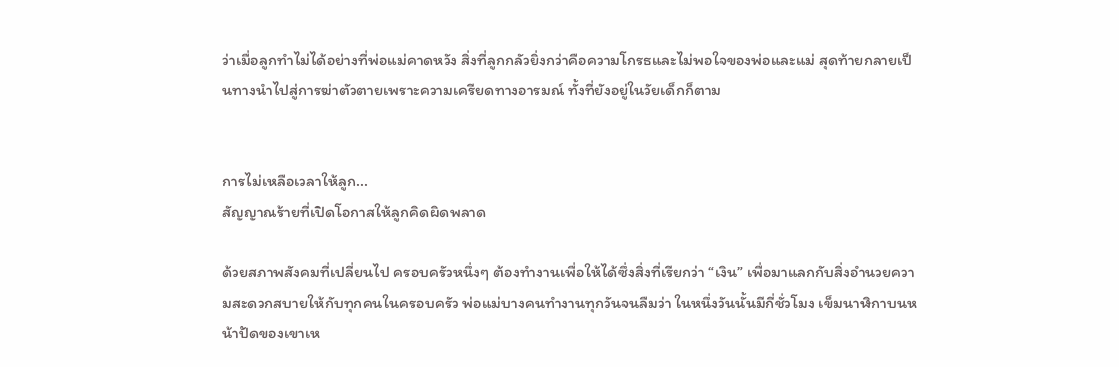ว่าเมื่อลูกทำไม่ได้อย่างที่พ่อแม่คาดหวัง สิ่งที่ลูกกลัวยิ่งกว่าคือความโกรธและไม่พอใจของพ่อและแม่ สุดท้ายกลายเป็นทางนำไปสู่การฆ่าตัวตายเพราะความเครียดทางอารมณ์ ทั้งที่ยังอยู่ในวัยเด็กก็ตาม


การไม่เหลือเวลาให้ลูก...
สัญญาณร้ายที่เปิดโอกาสให้ลูกคิดผิดพลาด

ด้วยสภาพสังคมที่เปลี่ยนไป ครอบครัวหนึ่งๆ ต้องทำงานเพื่อให้ได้ซึ่งสิ่งที่เรียกว่า “เงิน” เพื่อมาแลกกับสิ่งอำนวยความสะดวกสบายให้กับทุกคนในครอบครัว พ่อแม่บางคนทำงานทุกวันจนลืมว่า ในหนึ่งวันนั้นมีกี่ชั่วโมง เข็มนาฬิกาบนหน้าปัดของเขาเห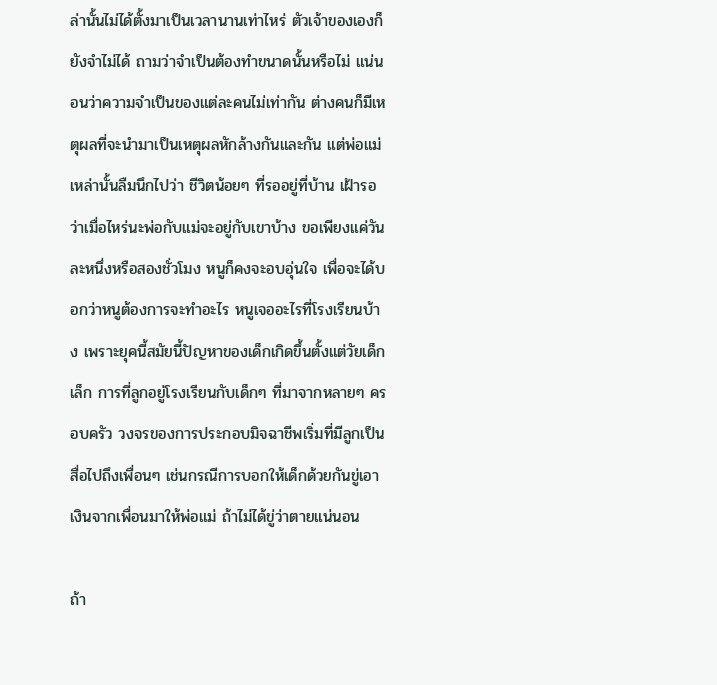ล่านั้นไม่ได้ตั้งมาเป็นเวลานานเท่าไหร่ ตัวเจ้าของเองก็ยังจำไม่ได้ ถามว่าจำเป็นต้องทำขนาดนั้นหรือไม่ แน่นอนว่าความจำเป็นของแต่ละคนไม่เท่ากัน ต่างคนก็มีเหตุผลที่จะนำมาเป็นเหตุผลหักล้างกันและกัน แต่พ่อแม่เหล่านั้นลืมนึกไปว่า ชีวิตน้อยๆ ที่รออยู่ที่บ้าน เฝ้ารอว่าเมื่อไหร่นะพ่อกับแม่จะอยู่กับเขาบ้าง ขอเพียงแค่วันละหนึ่งหรือสองชั่วโมง หนูก็คงจะอบอุ่นใจ เพื่อจะได้บอกว่าหนูต้องการจะทำอะไร หนูเจออะไรที่โรงเรียนบ้าง เพราะยุคนี้สมัยนี้ปัญหาของเด็กเกิดขึ้นตั้งแต่วัยเด็กเล็ก การที่ลูกอยู่โรงเรียนกับเด็กๆ ที่มาจากหลายๆ ครอบครัว วงจรของการประกอบมิจฉาชีพเริ่มที่มีลูกเป็นสื่อไปถึงเพื่อนๆ เช่นกรณีการบอกให้เด็กด้วยกันขู่เอาเงินจากเพื่อนมาให้พ่อแม่ ถ้าไม่ได้ขู่ว่าตายแน่นอน

ถ้า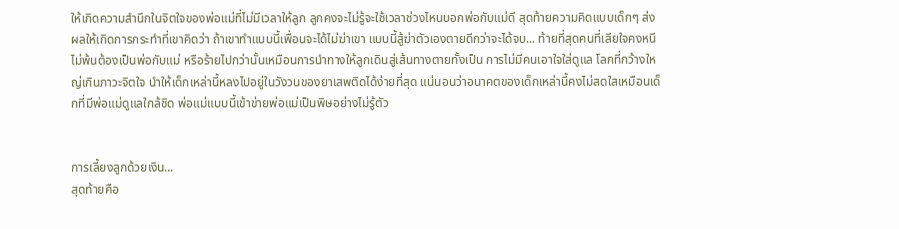ให้เกิดความสำนึกในจิตใจของพ่อแม่ที่ไม่มีเวลาให้ลูก ลูกคงจะไม่รู้จะใช้เวลาช่วงไหนบอกพ่อกับแม่ดี สุดท้ายความคิดแบบเด็กๆ ส่งผลให้เกิดการกระทำที่เขาคิดว่า ถ้าเขาทำแบบนี้เพื่อนจะได้ไม่ฆ่าเขา แบบนี้สู้ฆ่าตัวเองตายดีกว่าจะได้จบ... ท้ายที่สุดคนที่เสียใจคงหนีไม่พ้นต้องเป็นพ่อกับแม่ หรือร้ายไปกว่านั้นเหมือนการนำทางให้ลูกเดินสู่เส้นทางตายทั้งเป็น การไม่มีคนเอาใจใส่ดูแล โลกที่กว้างใหญ่เกินภาวะจิตใจ นำให้เด็กเหล่านี้หลงไปอยู่ในวังวนของยาเสพติดได้ง่ายที่สุด แน่นอนว่าอนาคตของเด็กเหล่านี้คงไม่สดใสเหมือนเด็กที่มีพ่อแม่ดูแลใกล้ชิด พ่อแม่แบบนี้เข้าข่ายพ่อแม่เป็นพิษอย่างไม่รู้ตัว


การเลี้ยงลูกด้วยเงิน...
สุดท้ายคือ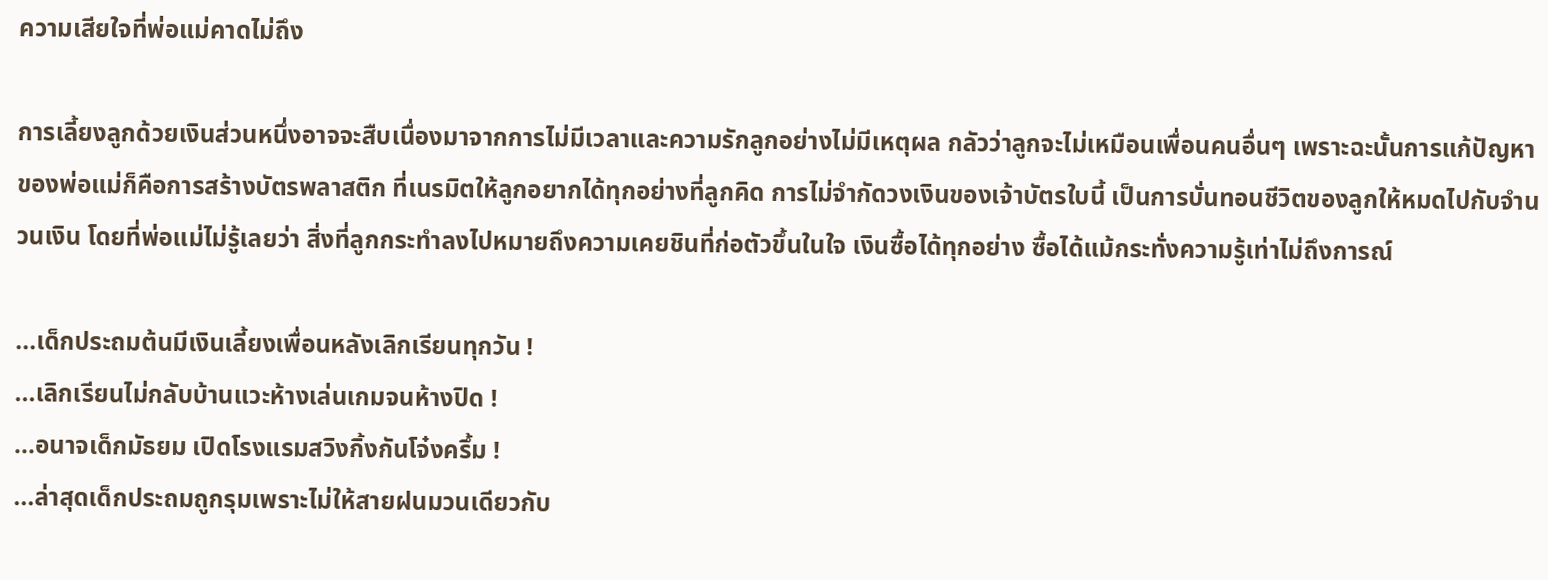ความเสียใจที่พ่อแม่คาดไม่ถึง

การเลี้ยงลูกด้วยเงินส่วนหนึ่งอาจจะสืบเนื่องมาจากการไม่มีเวลาและความรักลูกอย่างไม่มีเหตุผล กลัวว่าลูกจะไม่เหมือนเพื่อนคนอื่นๆ เพราะฉะนั้นการแก้ปัญหาของพ่อแม่ก็คือการสร้างบัตรพลาสติก ที่เนรมิตให้ลูกอยากได้ทุกอย่างที่ลูกคิด การไม่จำกัดวงเงินของเจ้าบัตรใบนี้ เป็นการบั่นทอนชีวิตของลูกให้หมดไปกับจำนวนเงิน โดยที่พ่อแม่ไม่รู้เลยว่า สิ่งที่ลูกกระทำลงไปหมายถึงความเคยชินที่ก่อตัวขึ้นในใจ เงินซื้อได้ทุกอย่าง ซื้อได้แม้กระทั่งความรู้เท่าไม่ถึงการณ์

...เด็กประถมต้นมีเงินเลี้ยงเพื่อนหลังเลิกเรียนทุกวัน !
...เลิกเรียนไม่กลับบ้านแวะห้างเล่นเกมจนห้างปิด !
...อนาจเด็กมัธยม เปิดโรงแรมสวิงกิ้งกันโจ๋งครึ้ม !
...ล่าสุดเด็กประถมถูกรุมเพราะไม่ให้สายฝนมวนเดียวกับ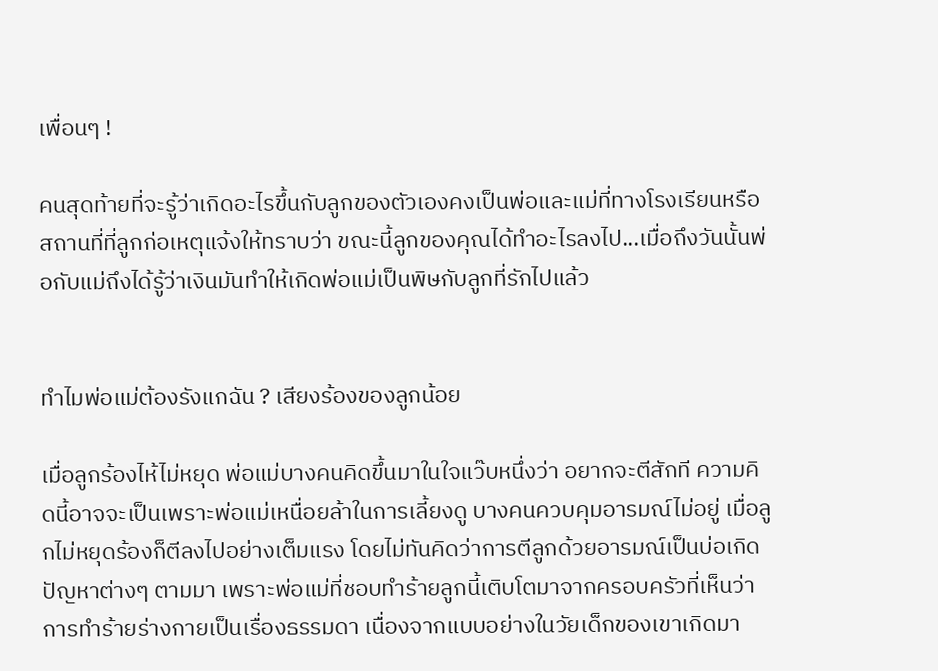เพื่อนๆ !

คนสุดท้ายที่จะรู้ว่าเกิดอะไรขึ้นกับลูกของตัวเองคงเป็นพ่อและแม่ที่ทางโรงเรียนหรือสถานที่ที่ลูกก่อเหตุแจ้งให้ทราบว่า ขณะนี้ลูกของคุณได้ทำอะไรลงไป...เมื่อถึงวันนั้นพ่อกับแม่ถึงได้รู้ว่าเงินมันทำให้เกิดพ่อแม่เป็นพิษกับลูกที่รักไปแล้ว


ทำไมพ่อแม่ต้องรังแกฉัน ? เสียงร้องของลูกน้อย

เมื่อลูกร้องไห้ไม่หยุด พ่อแม่บางคนคิดขึ้นมาในใจแว๊บหนึ่งว่า อยากจะตีสักที ความคิดนี้อาจจะเป็นเพราะพ่อแม่เหนื่อยล้าในการเลี้ยงดู บางคนควบคุมอารมณ์ไม่อยู่ เมื่อลูกไม่หยุดร้องก็ตีลงไปอย่างเต็มแรง โดยไม่ทันคิดว่าการตีลูกด้วยอารมณ์เป็นบ่อเกิดปัญหาต่างๆ ตามมา เพราะพ่อแม่ที่ชอบทำร้ายลูกนี้เติบโตมาจากครอบครัวที่เห็นว่าการทำร้ายร่างกายเป็นเรื่องธรรมดา เนื่องจากแบบอย่างในวัยเด็กของเขาเกิดมา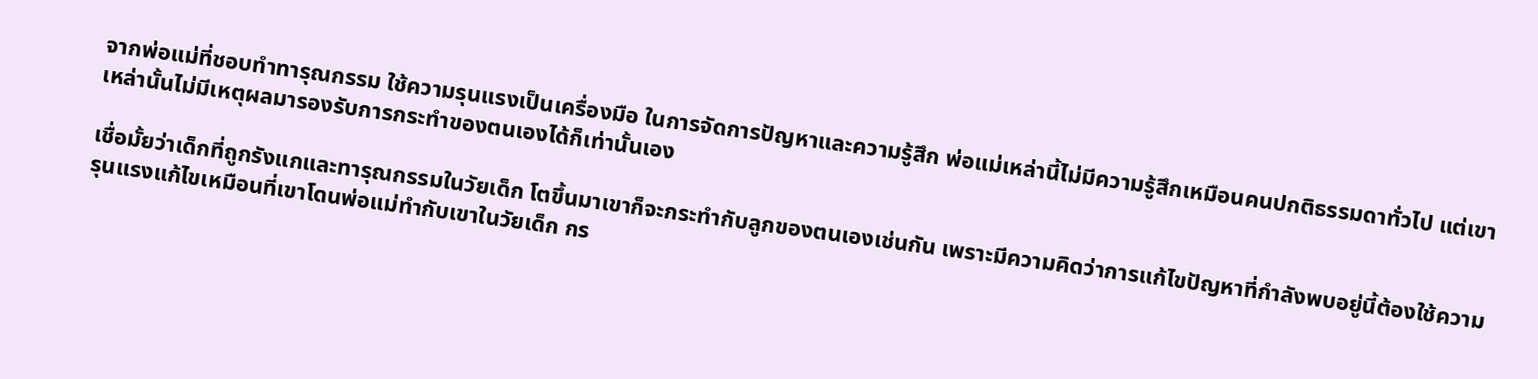จากพ่อแม่ที่ชอบทำทารุณกรรม ใช้ความรุนแรงเป็นเครื่องมือ ในการจัดการปัญหาและความรู้สึก พ่อแม่เหล่านี้ไม่มีความรู้สึกเหมือนคนปกติธรรมดาทั่วไป แต่เขาเหล่านั้นไม่มีเหตุผลมารองรับการกระทำของตนเองได้ก็เท่านั้นเอง

เชื่อมั้ยว่าเด็กที่ถูกรังแกและทารุณกรรมในวัยเด็ก โตขึ้นมาเขาก็จะกระทำกับลูกของตนเองเช่นกัน เพราะมีความคิดว่าการแก้ไขปัญหาที่กำลังพบอยู่นี้ต้องใช้ความรุนแรงแก้ไขเหมือนที่เขาโดนพ่อแม่ทำกับเขาในวัยเด็ก กร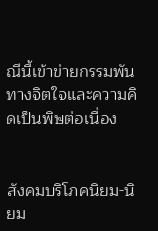ณีนี้เข้าข่ายกรรมพันทางจิตใจและความคิดเป็นพิษต่อเนื่อง


สังคมบริโภคนิยม-นิยม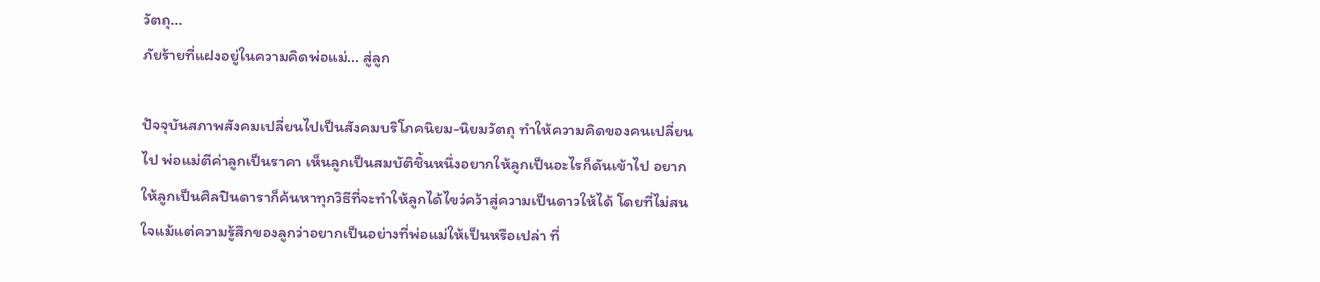วัตถุ...
ภัยร้ายที่แฝงอยู่ในความคิดพ่อแม่... สู่ลูก

ปัจจุบันสภาพสังคมเปลี่ยนไปเป็นสังคมบริโภคนิยม-นิยมวัตถุ ทำให้ความคิดของคนเปลี่ยนไป พ่อแม่ตีค่าลูกเป็นราคา เห็นลูกเป็นสมบัติชิ้นหนึ่งอยากให้ลูกเป็นอะไรก็ดันเข้าไป อยากให้ลูกเป็นศิลปินดาราก็ค้นหาทุกวิธีที่จะทำให้ลูกได้ไขว่คว้าสู่ความเป็นดาวให้ได้ โดยที่ไม่สนใจแม้แต่ความรู้สึกของลูกว่าอยากเป็นอย่างที่พ่อแม่ให้เป็นหรือเปล่า ที่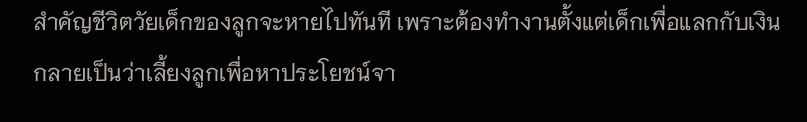สำคัญชีวิตวัยเด็กของลูกจะหายไปทันที เพราะต้องทำงานตั้งแต่เด็กเพื่อแลกกับเงิน กลายเป็นว่าเลี้ยงลูกเพื่อหาประโยชน์จา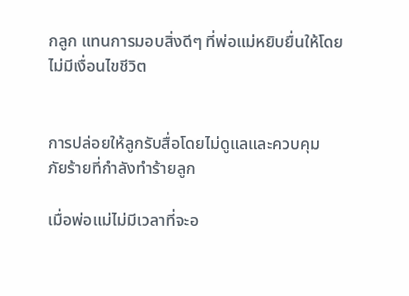กลูก แทนการมอบสิ่งดีๆ ที่พ่อแม่หยิบยื่นให้โดยไม่มีเงื่อนไขชีวิต


การปล่อยให้ลูกรับสื่อโดยไม่ดูแลและควบคุม
ภัยร้ายที่กำลังทำร้ายลูก

เมื่อพ่อแม่ไม่มีเวลาที่จะอ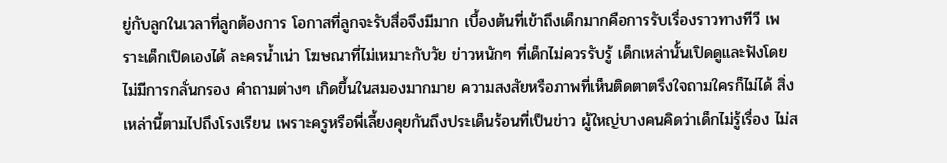ยู่กับลูกในเวลาที่ลูกต้องการ โอกาสที่ลูกจะรับสื่อจึงมีมาก เบื้องต้นที่เข้าถึงเด็กมากคือการรับเรื่องราวทางทีวี เพราะเด็กเปิดเองได้ ละครน้ำเน่า โฆษณาที่ไม่เหมาะกับวัย ข่าวหนักๆ ที่เด็กไม่ควรรับรู้ เด็กเหล่านั้นเปิดดูและฟังโดยไม่มีการกลั่นกรอง คำถามต่างๆ เกิดขึ้นในสมองมากมาย ความสงสัยหรือภาพที่เห็นติดตาตรึงใจถามใครก็ไม่ได้ สิ่งเหล่านี้ตามไปถึงโรงเรียน เพราะครูหรือพี่เลี้ยงคุยกันถึงประเด็นร้อนที่เป็นข่าว ผู้ใหญ่บางคนคิดว่าเด็กไม่รู้เรื่อง ไม่ส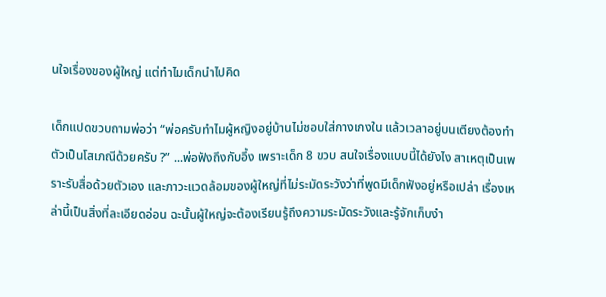นใจเรื่องของผู้ใหญ่ แต่ทำไมเด็กนำไปคิด

เด็กแปดขวบถามพ่อว่า “พ่อครับทำไมผู้หญิงอยู่บ้านไม่ชอบใส่กางเกงใน แล้วเวลาอยู่บนเตียงต้องทำตัวเป็นโสเภณีด้วยครับ ?” ...พ่อฟังถึงกับอึ้ง เพราะเด็ก 8 ขวบ สนใจเรื่องแบบนี้ได้ยังไง สาเหตุเป็นเพราะรับสื่อด้วยตัวเอง และภาวะแวดล้อมของผู้ใหญ่ที่ไม่ระมัดระวังว่าที่พูดมีเด็กฟังอยู่หรือเปล่า เรื่องเหล่านี้เป็นสิ่งที่ละเอียดอ่อน ฉะนั้นผู้ใหญ่จะต้องเรียนรู้ถึงความระมัดระวังและรู้จักเก็บงำ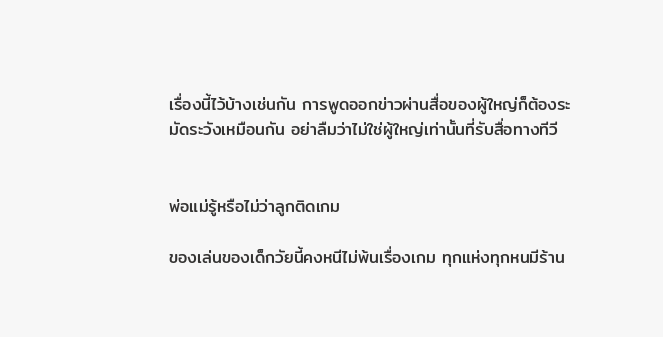เรื่องนี้ไว้บ้างเช่นกัน การพูดออกข่าวผ่านสื่อของผู้ใหญ่ก็ต้องระมัดระวังเหมือนกัน อย่าลืมว่าไม่ใช่ผู้ใหญ่เท่านั้นที่รับสื่อทางทีวี


พ่อแม่รู้หรือไม่ว่าลูกติดเกม

ของเล่นของเด็กวัยนี้คงหนีไม่พ้นเรื่องเกม ทุกแห่งทุกหนมีร้าน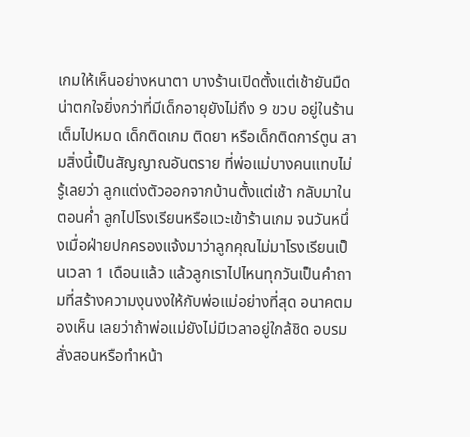เกมให้เห็นอย่างหนาตา บางร้านเปิดตั้งแต่เช้ายันมืด น่าตกใจยิ่งกว่าที่มีเด็กอายุยังไม่ถึง 9 ขวบ อยู่ในร้านเต็มไปหมด เด็กติดเกม ติดยา หรือเด็กติดการ์ตูน สามสิ่งนี้เป็นสัญญาณอันตราย ที่พ่อแม่บางคนแทบไม่รู้เลยว่า ลูกแต่งตัวออกจากบ้านตั้งแต่เช้า กลับมาในตอนค่ำ ลูกไปโรงเรียนหรือแวะเข้าร้านเกม จนวันหนึ่งเมื่อฝ่ายปกครองแจ้งมาว่าลูกคุณไม่มาโรงเรียนเป็นเวลา 1 เดือนแล้ว แล้วลูกเราไปไหนทุกวันเป็นคำถามที่สร้างความงุนงงให้กับพ่อแม่อย่างที่สุด อนาคตมองเห็น เลยว่าถ้าพ่อแม่ยังไม่มีเวลาอยู่ใกล้ชิด อบรมสั่งสอนหรือทำหน้า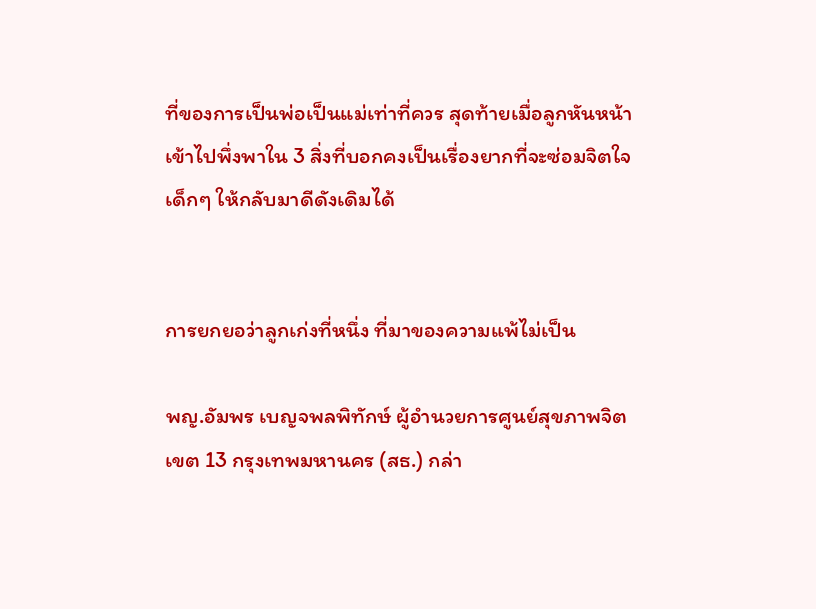ที่ของการเป็นพ่อเป็นแม่เท่าที่ควร สุดท้ายเมื่อลูกหันหน้าเข้าไปพึ่งพาใน 3 สิ่งที่บอกคงเป็นเรื่องยากที่จะซ่อมจิตใจเด็กๆ ให้กลับมาดีดังเดิมได้


การยกยอว่าลูกเก่งที่หนึ่ง ที่มาของความแพ้ไม่เป็น

พญ.อัมพร เบญจพลพิทักษ์ ผู้อำนวยการศูนย์สุขภาพจิต เขต 13 กรุงเทพมหานคร (สธ.) กล่า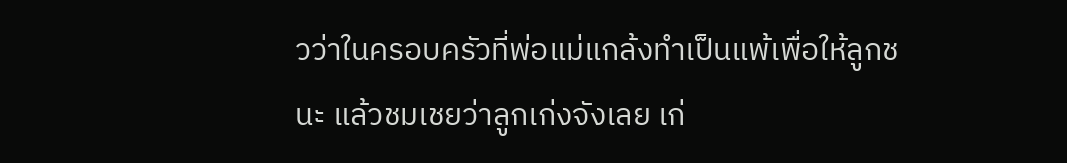วว่าในครอบครัวที่พ่อแม่แกล้งทำเป็นแพ้เพื่อให้ลูกชนะ แล้วชมเชยว่าลูกเก่งจังเลย เก่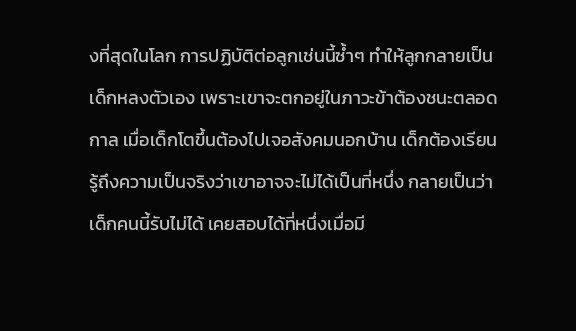งที่สุดในโลก การปฏิบัติต่อลูกเช่นนี้ซ้ำๆ ทำให้ลูกกลายเป็นเด็กหลงตัวเอง เพราะเขาจะตกอยู่ในภาวะข้าต้องชนะตลอดกาล เมื่อเด็กโตขึ้นต้องไปเจอสังคมนอกบ้าน เด็กต้องเรียนรู้ถึงความเป็นจริงว่าเขาอาจจะไม่ได้เป็นที่หนึ่ง กลายเป็นว่าเด็กคนนี้รับไม่ได้ เคยสอบได้ที่หนึ่งเมื่อมี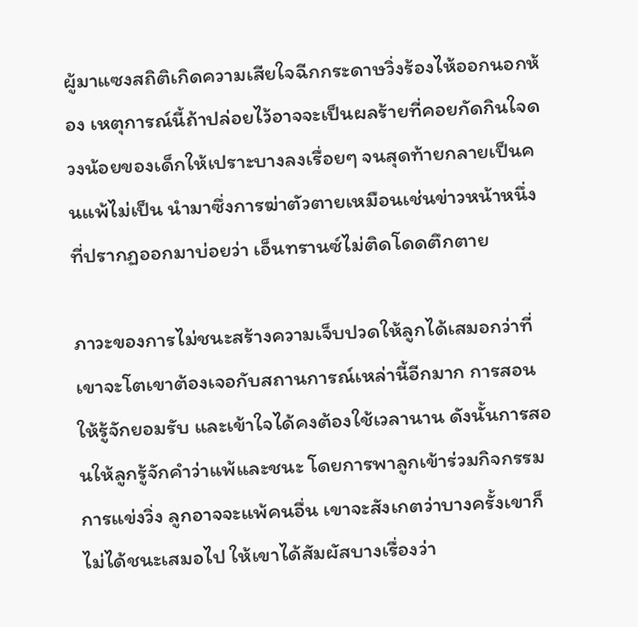ผู้มาแซงสถิติเกิดความเสียใจฉีกกระดาษวิ่งร้องไห้ออกนอกห้อง เหตุการณ์นี้ถ้าปล่อยไว้อาจจะเป็นผลร้ายที่คอยกัดกินใจดวงน้อยของเด็กให้เปราะบางลงเรื่อยๆ จนสุดท้ายกลายเป็นคนแพ้ไม่เป็น นำมาซึ่งการฆ่าตัวตายเหมือนเช่นข่าวหน้าหนึ่งที่ปรากฏออกมาบ่อยว่า เอ็นทรานซ์ไม่ติดโดดตึกตาย

ภาวะของการไม่ชนะสร้างความเจ็บปวดให้ลูกได้เสมอกว่าที่เขาจะโตเขาต้องเจอกับสถานการณ์เหล่านี้อีกมาก การสอนให้รู้จักยอมรับ และเข้าใจได้คงต้องใช้เวลานาน ดังนั้นการสอนให้ลูกรู้จักคำว่าแพ้และชนะ โดยการพาลูกเข้าร่วมกิจกรรมการแข่งวิ่ง ลูกอาจจะแพ้คนอื่น เขาจะสังเกตว่าบางครั้งเขาก็ไม่ได้ชนะเสมอไป ให้เขาได้สัมผัสบางเรื่องว่า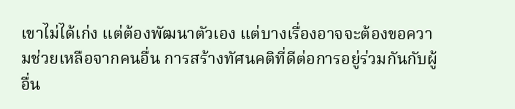เขาไม่ได้เก่ง แต่ต้องพัฒนาตัวเอง แต่บางเรื่องอาจจะต้องขอความช่วยเหลือจากคนอื่น การสร้างทัศนคติที่ดีต่อการอยู่ร่วมกันกับผู้อื่น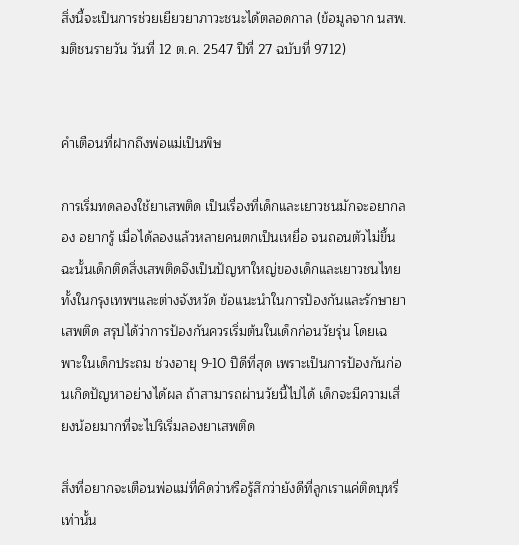สิ่งนี้จะเป็นการช่วยเยียวยาภาวะชนะได้ตลอดกาล (ข้อมูลจาก นสพ.มติชนรายวัน วันที่ 12 ต.ค. 2547 ปีที่ 27 ฉบับที่ 9712)


คำเตือนที่ฝากถึงพ่อแม่เป็นพิษ

การเริ่มทดลองใช้ยาเสพติด เป็นเรื่องที่เด็กและเยาวชนมักจะอยากลอง อยากรู้ เมื่อได้ลองแล้วหลายคนตกเป็นเหยื่อ จนถอนตัวไม่ขึ้น ฉะนั้นเด็กติดสิ่งเสพติดจึงเป็นปัญหาใหญ่ของเด็กและเยาวชนไทย ทั้งในกรุงเทพฯและต่างจังหวัด ข้อแนะนำในการป้องกันและรักษายาเสพติด สรุปได้ว่าการป้องกันควรเริ่มต้นในเด็กก่อนวัยรุ่น โดยเฉพาะในเด็กประถม ช่วงอายุ 9-10 ปีดีที่สุด เพราะเป็นการป้องกันก่อนเกิดปัญหาอย่างได้ผล ถ้าสามารถผ่านวัยนี้ไปได้ เด็กจะมีความเสี่ยงน้อยมากที่จะไปริเริ่มลองยาเสพติด

สิ่งที่อยากจะเตือนพ่อแม่ที่คิดว่าหรือรู้สึกว่ายังดีที่ลูกเราแค่ติดบุหรี่เท่านั้น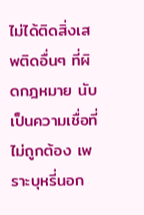ไม่ได้ติดสิ่งเสพติดอื่นๆ ที่ผิดกฎหมาย นับเป็นความเชื่อที่ไม่ถูกต้อง เพราะบุหรี่นอก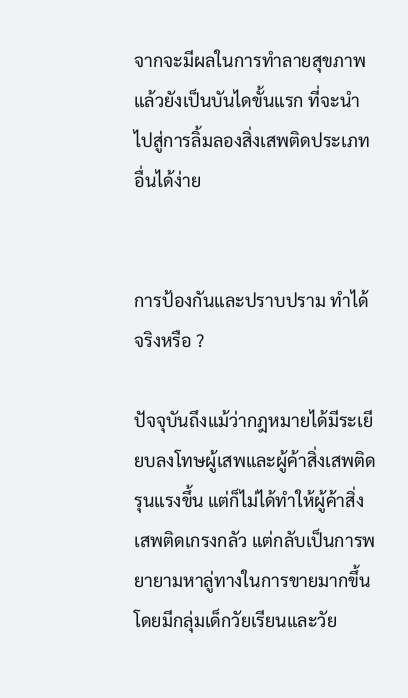จากจะมีผลในการทำลายสุขภาพแล้วยังเป็นบันไดขั้นแรก ที่จะนำไปสู่การลิ้มลองสิ่งเสพติดประเภทอื่นได้ง่าย


การป้องกันและปราบปราม ทำได้จริงหรือ ?

ปัจจุบันถึงแม้ว่ากฎหมายได้มีระเยียบลงโทษผู้เสพและผู้ค้าสิ่งเสพติดรุนแรงขึ้น แต่ก็ไม่ได้ทำให้ผู้ค้าสิ่งเสพติดเกรงกลัว แต่กลับเป็นการพยายามหาลู่ทางในการขายมากขึ้น โดยมีกลุ่มเด็กวัยเรียนและวัย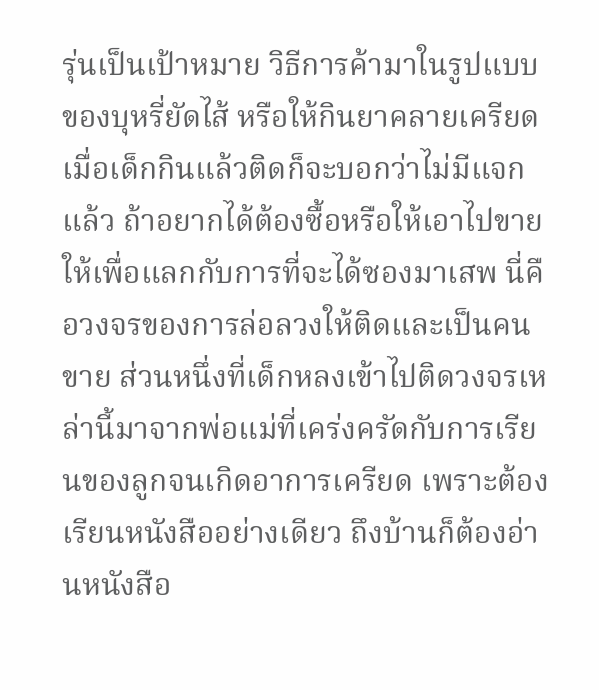รุ่นเป็นเป้าหมาย วิธีการค้ามาในรูปแบบของบุหรี่ยัดไส้ หรือให้กินยาคลายเครียด เมื่อเด็กกินแล้วติดก็จะบอกว่าไม่มีแจกแล้ว ถ้าอยากได้ต้องซื้อหรือให้เอาไปขายให้เพื่อแลกกับการที่จะได้ซองมาเสพ นี่คือวงจรของการล่อลวงให้ติดและเป็นคนขาย ส่วนหนึ่งที่เด็กหลงเข้าไปติดวงจรเหล่านี้มาจากพ่อแม่ที่เคร่งครัดกับการเรียนของลูกจนเกิดอาการเครียด เพราะต้องเรียนหนังสืออย่างเดียว ถึงบ้านก็ต้องอ่านหนังสือ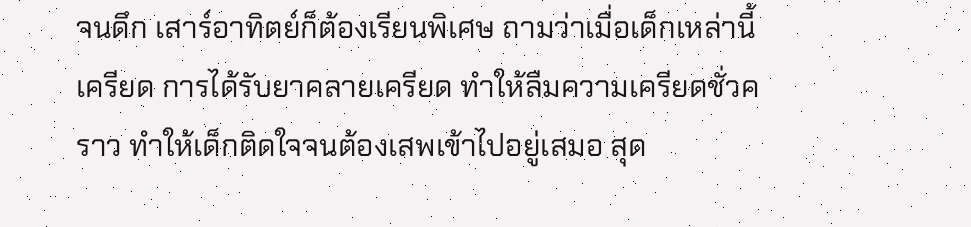จนดึก เสาร์อาทิตย์ก็ต้องเรียนพิเศษ ถามว่าเมื่อเด็กเหล่านี้เครียด การได้รับยาคลายเครียด ทำให้ลืมความเครียดชั่วคราว ทำให้เด็กติดใจจนต้องเสพเข้าไปอยู่เสมอ สุด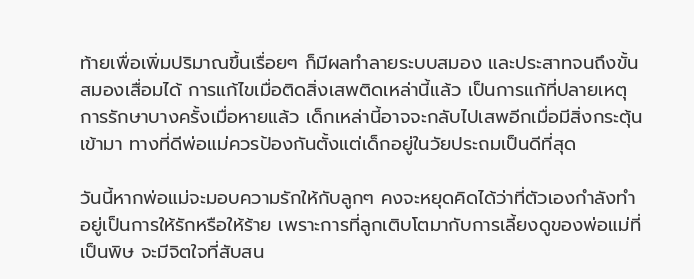ท้ายเพื่อเพิ่มปริมาณขึ้นเรื่อยๆ ก็มีผลทำลายระบบสมอง และประสาทจนถึงขั้นสมองเสื่อมได้ การแก้ไขเมื่อติดสิ่งเสพติดเหล่านี้แล้ว เป็นการแก้ที่ปลายเหตุ การรักษาบางครั้งเมื่อหายแล้ว เด็กเหล่านี้อาจจะกลับไปเสพอีกเมื่อมีสิ่งกระตุ้นเข้ามา ทางที่ดีพ่อแม่ควรป้องกันตั้งแต่เด็กอยู่ในวัยประถมเป็นดีที่สุด

วันนี้หากพ่อแม่จะมอบความรักให้กับลูกๆ คงจะหยุดคิดได้ว่าที่ตัวเองกำลังทำอยู่เป็นการให้รักหรือให้ร้าย เพราะการที่ลูกเติบโตมากับการเลี้ยงดูของพ่อแม่ที่เป็นพิษ จะมีจิตใจที่สับสน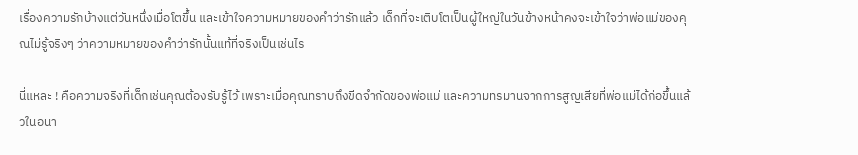เรื่องความรักบ้างแต่วันหนึ่งเมื่อโตขึ้น และเข้าใจความหมายของคำว่ารักแล้ว เด็กที่จะเติบโตเป็นผู้ใหญ่ในวันข้างหน้าคงจะเข้าใจว่าพ่อแม่ของคุณไม่รู้จริงๆ ว่าความหมายของคำว่ารักนั้นแท้ที่จริงเป็นเช่นไร

นี่แหละ ! คือความจริงที่เด็กเช่นคุณต้องรับรู้ไว้ เพราะเมื่อคุณทราบถึงขีดจำกัดของพ่อแม่ และความทรมานจากการสูญเสียที่พ่อแม่ได้ก่อขึ้นแล้วในอนา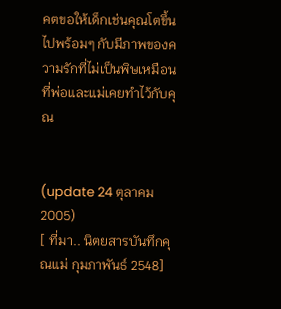คตขอให้เด็กเช่นคุณโตขึ้นไปพร้อมๆ กับมีภาพของความรักที่ไม่เป็นพิษเหมือนที่พ่อและแม่เคยทำไว้กับคุณ


(update 24 ตุลาคม 2005)
[ ที่มา.. นิตยสารบันทึกคุณแม่ กุมภาพันธ์ 2548]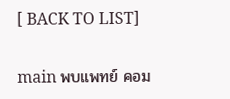[ BACK TO LIST]

main พบแพทย์ คอม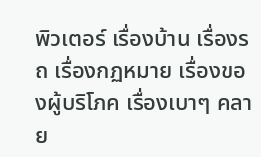พิวเตอร์ เรื่องบ้าน เรื่องรถ เรื่องกฏหมาย เรื่องของผู้บริโภค เรื่องเบาๆ คลาย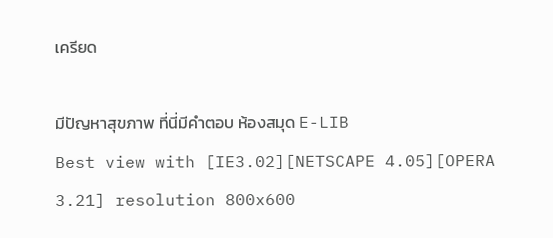เครียด

มีปัญหาสุขภาพ ที่นี่มีคำตอบ ห้องสมุด E-LIB
Best view with [IE3.02][NETSCAPE 4.05][OPERA 3.21] resolution 800x600